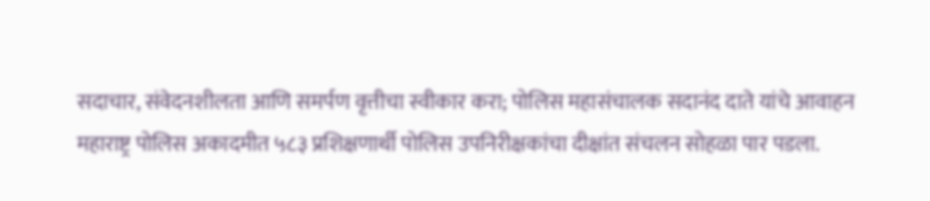सदाचार, संवेदनशीलता आणि समर्पण वृत्तीचा स्वीकार करा; पोलिस महासंचालक सदानंद दाते यांचे आवाहन
महाराष्ट्र पोलिस अकादमीत ५८३ प्रशिक्षणार्थी पोलिस उपनिरीक्षकांचा दीक्षांत संचलन सोहळा पार पडला.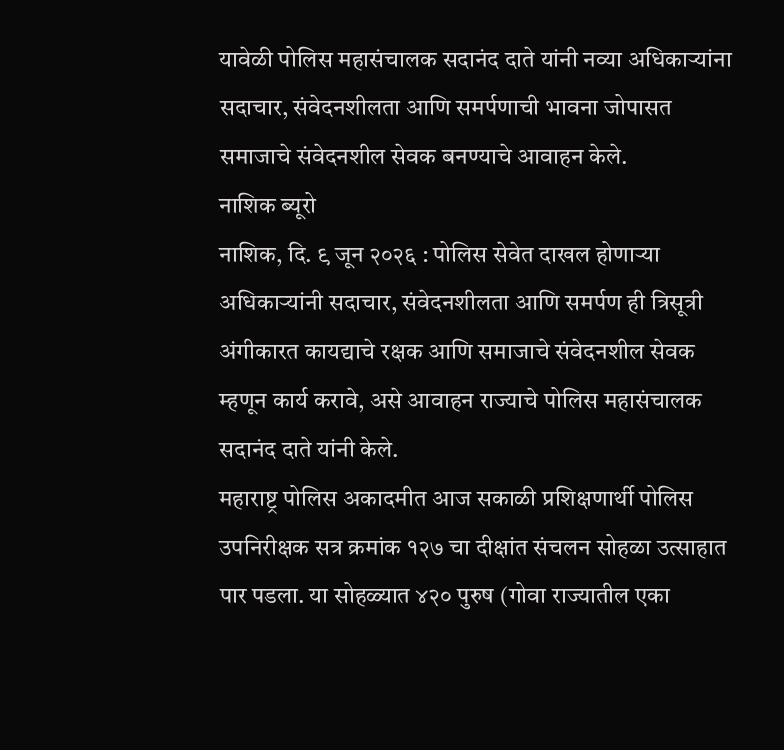यावेळी पोलिस महासंचालक सदानंद दाते यांनी नव्या अधिकाऱ्यांना सदाचार, संवेदनशीलता आणि समर्पणाची भावना जोपासत समाजाचे संवेदनशील सेवक बनण्याचे आवाहन केले.
नाशिक ब्यूरो
नाशिक, दि. ९ जून २०२६ : पोलिस सेवेत दाखल होणाऱ्या अधिकाऱ्यांनी सदाचार, संवेदनशीलता आणि समर्पण ही त्रिसूत्री अंगीकारत कायद्याचे रक्षक आणि समाजाचे संवेदनशील सेवक म्हणून कार्य करावे, असे आवाहन राज्याचे पोलिस महासंचालक सदानंद दाते यांनी केले.
महाराष्ट्र पोलिस अकादमीत आज सकाळी प्रशिक्षणार्थी पोलिस उपनिरीक्षक सत्र क्रमांक १२७ चा दीक्षांत संचलन सोहळा उत्साहात पार पडला. या सोहळ्यात ४२० पुरुष (गोवा राज्यातील एका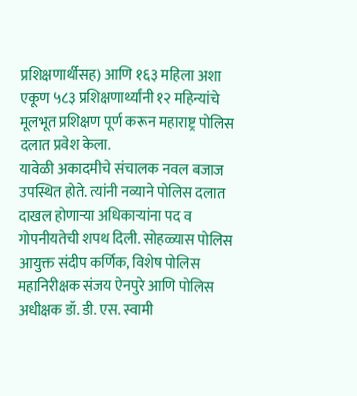प्रशिक्षणार्थीसह) आणि १६३ महिला अशा एकूण ५८३ प्रशिक्षणार्थ्यांनी १२ महिन्यांचे मूलभूत प्रशिक्षण पूर्ण करून महाराष्ट्र पोलिस दलात प्रवेश केला.
यावेळी अकादमीचे संचालक नवल बजाज उपस्थित होते. त्यांनी नव्याने पोलिस दलात दाखल होणाऱ्या अधिकाऱ्यांना पद व गोपनीयतेची शपथ दिली. सोहळ्यास पोलिस आयुक्त संदीप कर्णिक, विशेष पोलिस महानिरीक्षक संजय ऐनपुरे आणि पोलिस अधीक्षक डॉ. डी. एस. स्वामी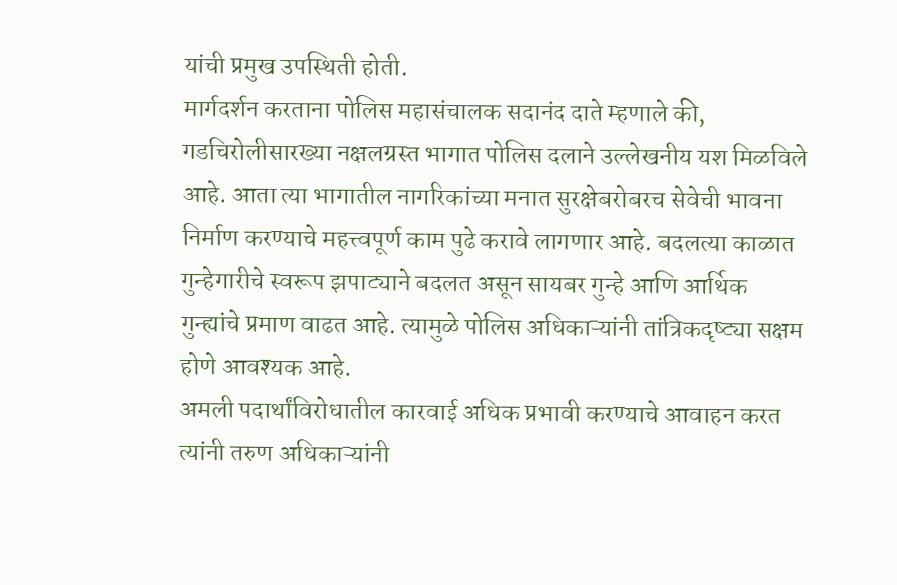यांची प्रमुख उपस्थिती होती.
मार्गदर्शन करताना पोलिस महासंचालक सदानंद दाते म्हणाले की, गडचिरोलीसारख्या नक्षलग्रस्त भागात पोलिस दलाने उल्लेखनीय यश मिळविले आहे. आता त्या भागातील नागरिकांच्या मनात सुरक्षेबरोबरच सेवेची भावना निर्माण करण्याचे महत्त्वपूर्ण काम पुढे करावे लागणार आहे. बदलत्या काळात गुन्हेगारीचे स्वरूप झपाट्याने बदलत असून सायबर गुन्हे आणि आर्थिक गुन्ह्यांचे प्रमाण वाढत आहे. त्यामुळे पोलिस अधिकाऱ्यांनी तांत्रिकदृष्ट्या सक्षम होणे आवश्यक आहे.
अमली पदार्थांविरोधातील कारवाई अधिक प्रभावी करण्याचे आवाहन करत त्यांनी तरुण अधिकाऱ्यांनी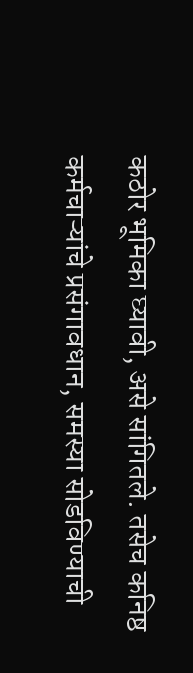कठोर भूमिका घ्यावी, असे सांगितले. तसेच कनिष्ठ कर्मचाऱ्यांचे प्रसंगावधान, समस्या सोडविण्याची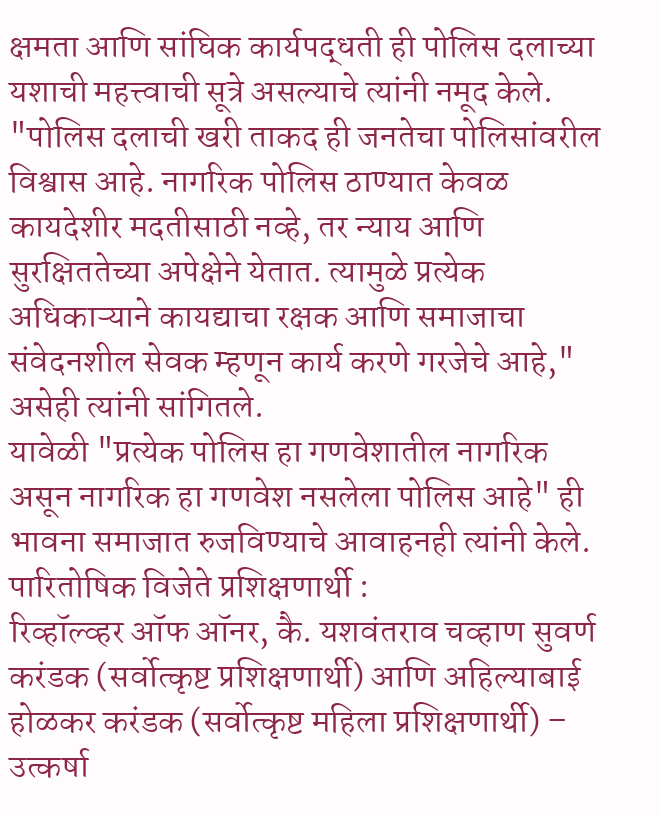क्षमता आणि सांघिक कार्यपद्धती ही पोलिस दलाच्या यशाची महत्त्वाची सूत्रे असल्याचे त्यांनी नमूद केले.
"पोलिस दलाची खरी ताकद ही जनतेचा पोलिसांवरील विश्वास आहे. नागरिक पोलिस ठाण्यात केवळ कायदेशीर मदतीसाठी नव्हे, तर न्याय आणि सुरक्षिततेच्या अपेक्षेने येतात. त्यामुळे प्रत्येक अधिकाऱ्याने कायद्याचा रक्षक आणि समाजाचा संवेदनशील सेवक म्हणून कार्य करणे गरजेचे आहे," असेही त्यांनी सांगितले.
यावेळी "प्रत्येक पोलिस हा गणवेशातील नागरिक असून नागरिक हा गणवेश नसलेला पोलिस आहे" ही भावना समाजात रुजविण्याचे आवाहनही त्यांनी केले.
पारितोषिक विजेते प्रशिक्षणार्थी :
रिव्हॉल्व्हर ऑफ ऑनर, कै. यशवंतराव चव्हाण सुवर्ण करंडक (सर्वोत्कृष्ट प्रशिक्षणार्थी) आणि अहिल्याबाई होळकर करंडक (सर्वोत्कृष्ट महिला प्रशिक्षणार्थी) – उत्कर्षा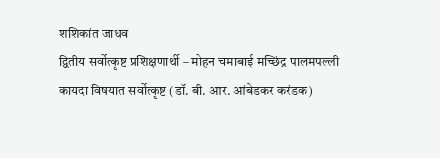शशिकांत जाधव
द्वितीय सर्वोत्कृष्ट प्रशिक्षणार्थी – मोहन चमाबाई मच्छिंद्र पालमपल्ली
कायदा विषयात सर्वोत्कृष्ट (डॉ. बी. आर. आंबेडकर करंडक)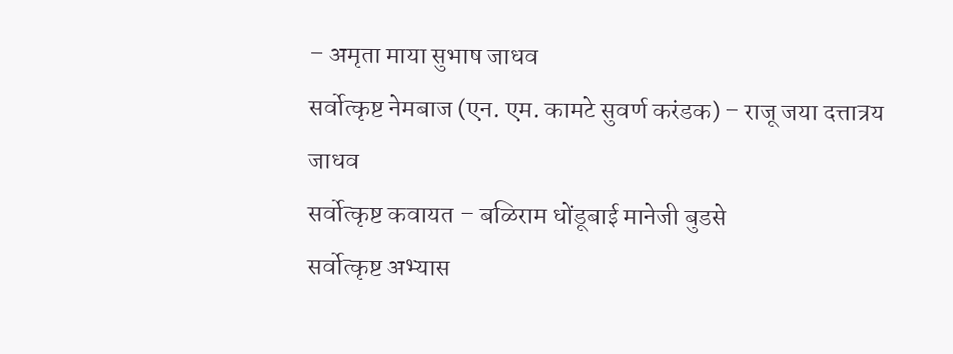– अमृता माया सुभाष जाधव
सर्वोत्कृष्ट नेमबाज (एन. एम. कामटे सुवर्ण करंडक) – राजू जया दत्तात्रय जाधव
सर्वोत्कृष्ट कवायत – बळिराम धोंडूबाई मानेजी बुडसे
सर्वोत्कृष्ट अभ्यास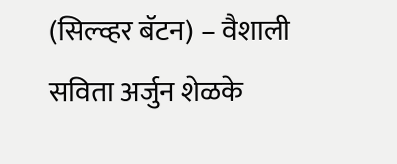(सिल्व्हर बॅटन) – वैशाली सविता अर्जुन शेळके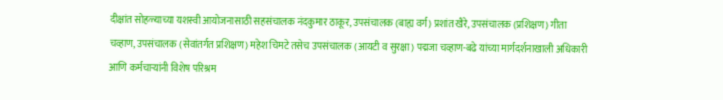दीक्षांत सोहळ्याच्या यशस्वी आयोजनासाठी सहसंचालक नंदकुमार ठाकूर, उपसंचालक (बाह्य वर्ग) प्रशांत खैरे, उपसंचालक (प्रशिक्षण) गीता चव्हाण, उपसंचालक (सेवांतर्गत प्रशिक्षण) महेश चिमटे तसेच उपसंचालक (आयटी व सुरक्षा) पद्मजा चव्हाण-बढे यांच्या मार्गदर्शनाखाली अधिकारी आणि कर्मचाऱ्यांनी विशेष परिश्रम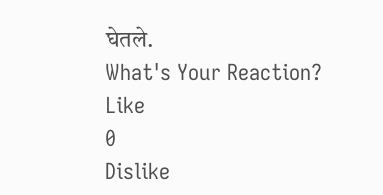घेतले.
What's Your Reaction?
Like
0
Dislike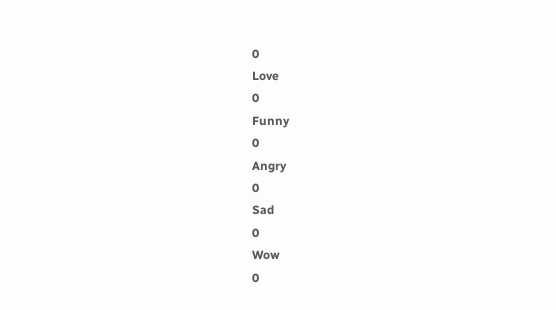0
Love
0
Funny
0
Angry
0
Sad
0
Wow
0